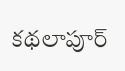కథలాపూర్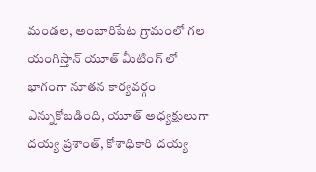మండల, అంబారిపేట గ్రామంలో గల యంగిస్తాన్ యూత్ మీటింగ్ లో భాగంగా నూతన కార్యవర్గం ఎన్నుకోబడింది, యూత్ అధ్యక్షులుగా దయ్య ప్రశాంత్, కోశాధికారి దయ్య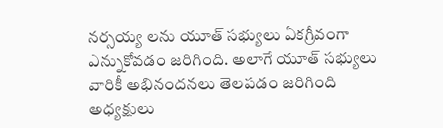నర్సయ్య లను యూత్ సభ్యులు ఏకగ్రీవంగా ఎన్నుకోవడం జరిగింది. అలాగే యూత్ సభ్యులు వారికీ అభినందనలు తెలపడం జరిగింది అధ్యక్షులు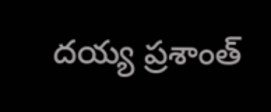దయ్య ప్రశాంత్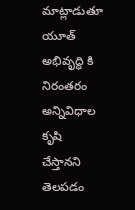మాట్లాడుతూ యూత్ అభివృద్ధి కి నిరంతరం అన్నివిధాల కృషి చేస్తానని తెలపడం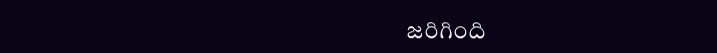జరిగింది